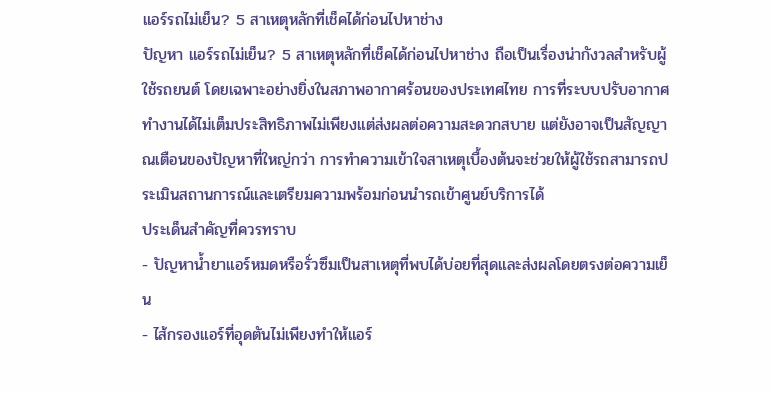แอร์รถไม่เย็น? 5 สาเหตุหลักที่เช็คได้ก่อนไปหาช่าง
ปัญหา แอร์รถไม่เย็น? 5 สาเหตุหลักที่เช็คได้ก่อนไปหาช่าง ถือเป็นเรื่องน่ากังวลสำหรับผู้ใช้รถยนต์ โดยเฉพาะอย่างยิ่งในสภาพอากาศร้อนของประเทศไทย การที่ระบบปรับอากาศทำงานได้ไม่เต็มประสิทธิภาพไม่เพียงแต่ส่งผลต่อความสะดวกสบาย แต่ยังอาจเป็นสัญญาณเตือนของปัญหาที่ใหญ่กว่า การทำความเข้าใจสาเหตุเบื้องต้นจะช่วยให้ผู้ใช้รถสามารถประเมินสถานการณ์และเตรียมความพร้อมก่อนนำรถเข้าศูนย์บริการได้
ประเด็นสำคัญที่ควรทราบ
- ปัญหาน้ำยาแอร์หมดหรือรั่วซึมเป็นสาเหตุที่พบได้บ่อยที่สุดและส่งผลโดยตรงต่อความเย็น
- ไส้กรองแอร์ที่อุดตันไม่เพียงทำให้แอร์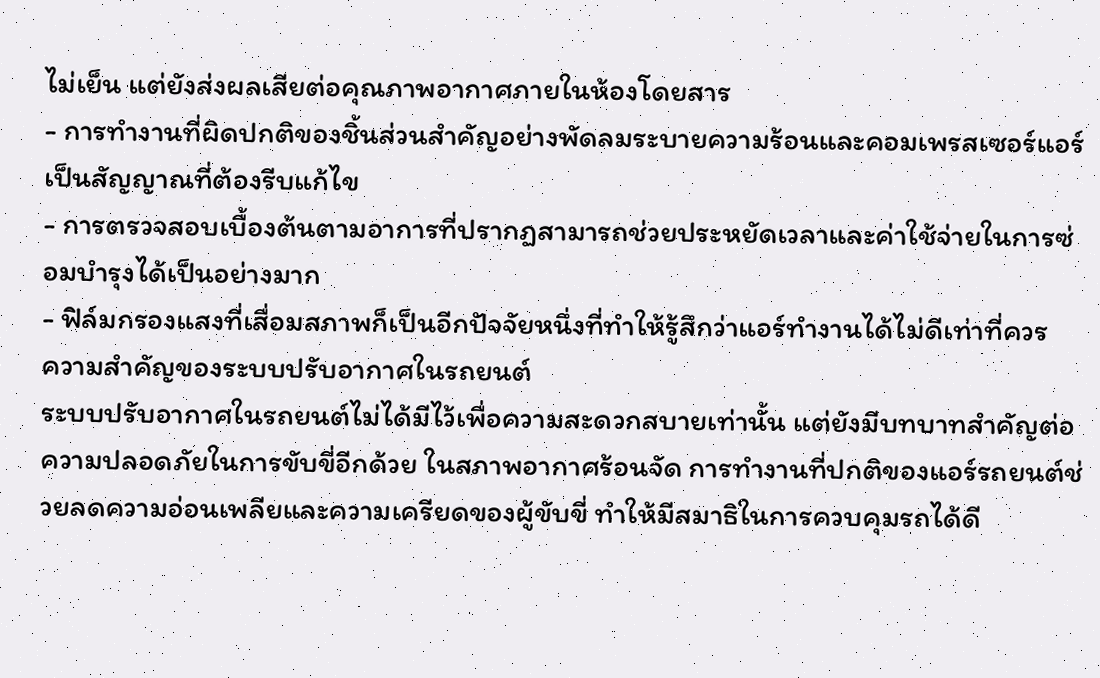ไม่เย็น แต่ยังส่งผลเสียต่อคุณภาพอากาศภายในห้องโดยสาร
- การทำงานที่ผิดปกติของชิ้นส่วนสำคัญอย่างพัดลมระบายความร้อนและคอมเพรสเซอร์แอร์เป็นสัญญาณที่ต้องรีบแก้ไข
- การตรวจสอบเบื้องต้นตามอาการที่ปรากฏสามารถช่วยประหยัดเวลาและค่าใช้จ่ายในการซ่อมบำรุงได้เป็นอย่างมาก
- ฟิล์มกรองแสงที่เสื่อมสภาพก็เป็นอีกปัจจัยหนึ่งที่ทำให้รู้สึกว่าแอร์ทำงานได้ไม่ดีเท่าที่ควร
ความสำคัญของระบบปรับอากาศในรถยนต์
ระบบปรับอากาศในรถยนต์ไม่ได้มีไว้เพื่อความสะดวกสบายเท่านั้น แต่ยังมีบทบาทสำคัญต่อความปลอดภัยในการขับขี่อีกด้วย ในสภาพอากาศร้อนจัด การทำงานที่ปกติของแอร์รถยนต์ช่วยลดความอ่อนเพลียและความเครียดของผู้ขับขี่ ทำให้มีสมาธิในการควบคุมรถได้ดี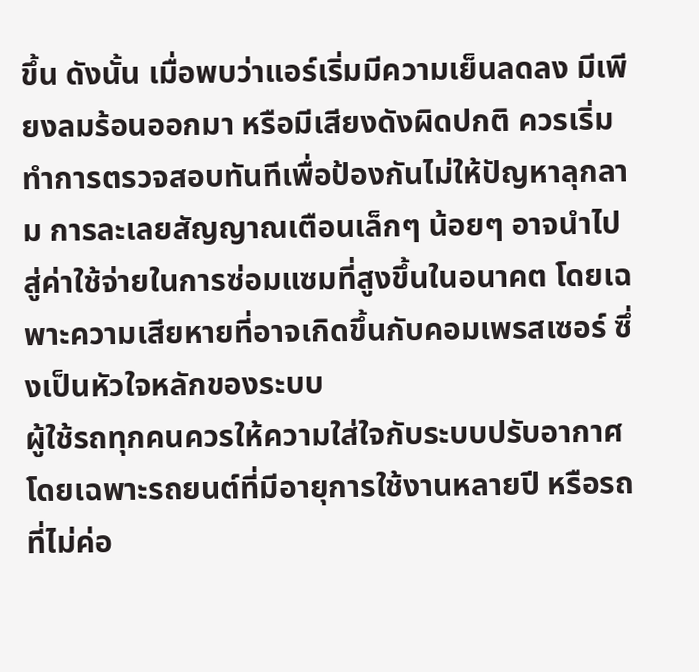ขึ้น ดังนั้น เมื่อพบว่าแอร์เริ่มมีความเย็นลดลง มีเพียงลมร้อนออกมา หรือมีเสียงดังผิดปกติ ควรเริ่มทำการตรวจสอบทันทีเพื่อป้องกันไม่ให้ปัญหาลุกลาม การละเลยสัญญาณเตือนเล็กๆ น้อยๆ อาจนำไปสู่ค่าใช้จ่ายในการซ่อมแซมที่สูงขึ้นในอนาคต โดยเฉพาะความเสียหายที่อาจเกิดขึ้นกับคอมเพรสเซอร์ ซึ่งเป็นหัวใจหลักของระบบ
ผู้ใช้รถทุกคนควรให้ความใส่ใจกับระบบปรับอากาศ โดยเฉพาะรถยนต์ที่มีอายุการใช้งานหลายปี หรือรถที่ไม่ค่อ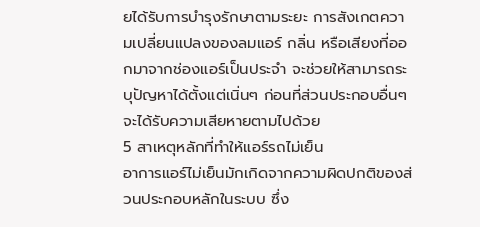ยได้รับการบำรุงรักษาตามระยะ การสังเกตความเปลี่ยนแปลงของลมแอร์ กลิ่น หรือเสียงที่ออกมาจากช่องแอร์เป็นประจำ จะช่วยให้สามารถระบุปัญหาได้ตั้งแต่เนิ่นๆ ก่อนที่ส่วนประกอบอื่นๆ จะได้รับความเสียหายตามไปด้วย
5 สาเหตุหลักที่ทำให้แอร์รถไม่เย็น
อาการแอร์ไม่เย็นมักเกิดจากความผิดปกติของส่วนประกอบหลักในระบบ ซึ่ง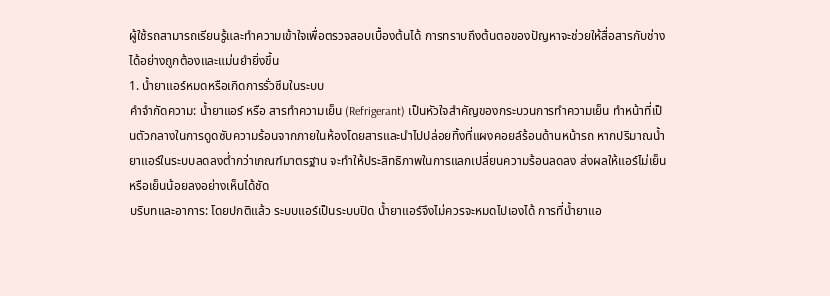ผู้ใช้รถสามารถเรียนรู้และทำความเข้าใจเพื่อตรวจสอบเบื้องต้นได้ การทราบถึงต้นตอของปัญหาจะช่วยให้สื่อสารกับช่างได้อย่างถูกต้องและแม่นยำยิ่งขึ้น
1. น้ำยาแอร์หมดหรือเกิดการรั่วซึมในระบบ
คำจำกัดความ: น้ำยาแอร์ หรือ สารทำความเย็น (Refrigerant) เป็นหัวใจสำคัญของกระบวนการทำความเย็น ทำหน้าที่เป็นตัวกลางในการดูดซับความร้อนจากภายในห้องโดยสารและนำไปปล่อยทิ้งที่แผงคอยล์ร้อนด้านหน้ารถ หากปริมาณน้ำยาแอร์ในระบบลดลงต่ำกว่าเกณฑ์มาตรฐาน จะทำให้ประสิทธิภาพในการแลกเปลี่ยนความร้อนลดลง ส่งผลให้แอร์ไม่เย็นหรือเย็นน้อยลงอย่างเห็นได้ชัด
บริบทและอาการ: โดยปกติแล้ว ระบบแอร์เป็นระบบปิด น้ำยาแอร์จึงไม่ควรจะหมดไปเองได้ การที่น้ำยาแอ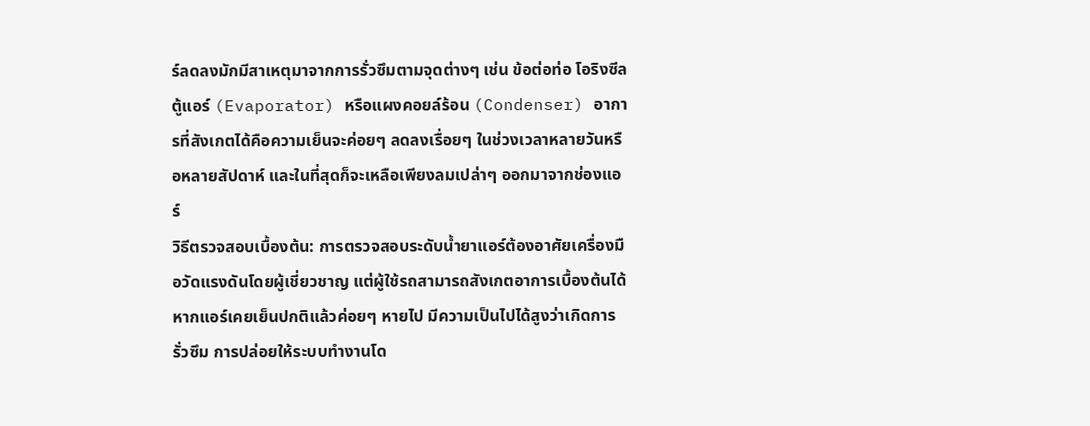ร์ลดลงมักมีสาเหตุมาจากการรั่วซึมตามจุดต่างๆ เช่น ข้อต่อท่อ โอริงซีล ตู้แอร์ (Evaporator) หรือแผงคอยล์ร้อน (Condenser) อาการที่สังเกตได้คือความเย็นจะค่อยๆ ลดลงเรื่อยๆ ในช่วงเวลาหลายวันหรือหลายสัปดาห์ และในที่สุดก็จะเหลือเพียงลมเปล่าๆ ออกมาจากช่องแอร์
วิธีตรวจสอบเบื้องต้น: การตรวจสอบระดับน้ำยาแอร์ต้องอาศัยเครื่องมือวัดแรงดันโดยผู้เชี่ยวชาญ แต่ผู้ใช้รถสามารถสังเกตอาการเบื้องต้นได้ หากแอร์เคยเย็นปกติแล้วค่อยๆ หายไป มีความเป็นไปได้สูงว่าเกิดการรั่วซึม การปล่อยให้ระบบทำงานโด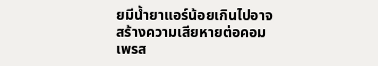ยมีน้ำยาแอร์น้อยเกินไปอาจสร้างความเสียหายต่อคอมเพรส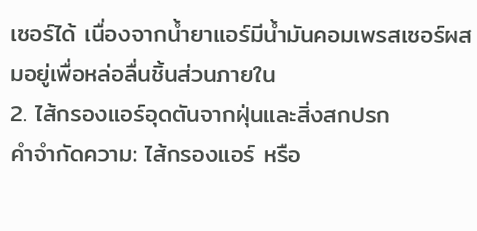เซอร์ได้ เนื่องจากน้ำยาแอร์มีน้ำมันคอมเพรสเซอร์ผสมอยู่เพื่อหล่อลื่นชิ้นส่วนภายใน
2. ไส้กรองแอร์อุดตันจากฝุ่นและสิ่งสกปรก
คำจำกัดความ: ไส้กรองแอร์ หรือ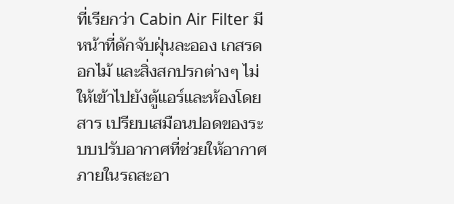ที่เรียกว่า Cabin Air Filter มีหน้าที่ดักจับฝุ่นละออง เกสรดอกไม้ และสิ่งสกปรกต่างๆ ไม่ให้เข้าไปยังตู้แอร์และห้องโดยสาร เปรียบเสมือนปอดของระบบปรับอากาศที่ช่วยให้อากาศภายในรถสะอา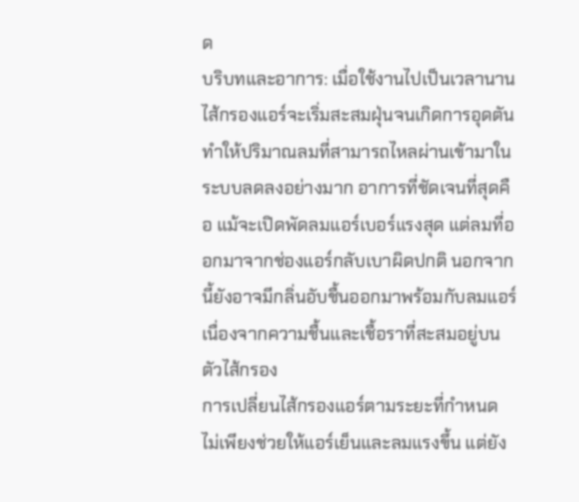ด
บริบทและอาการ: เมื่อใช้งานไปเป็นเวลานาน ไส้กรองแอร์จะเริ่มสะสมฝุ่นจนเกิดการอุดตัน ทำให้ปริมาณลมที่สามารถไหลผ่านเข้ามาในระบบลดลงอย่างมาก อาการที่ชัดเจนที่สุดคือ แม้จะเปิดพัดลมแอร์เบอร์แรงสุด แต่ลมที่ออกมาจากช่องแอร์กลับเบาผิดปกติ นอกจากนี้ยังอาจมีกลิ่นอับชื้นออกมาพร้อมกับลมแอร์ เนื่องจากความชื้นและเชื้อราที่สะสมอยู่บนตัวไส้กรอง
การเปลี่ยนไส้กรองแอร์ตามระยะที่กำหนด ไม่เพียงช่วยให้แอร์เย็นและลมแรงขึ้น แต่ยัง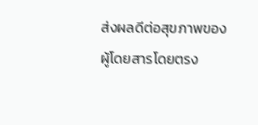ส่งผลดีต่อสุขภาพของผู้โดยสารโดยตรง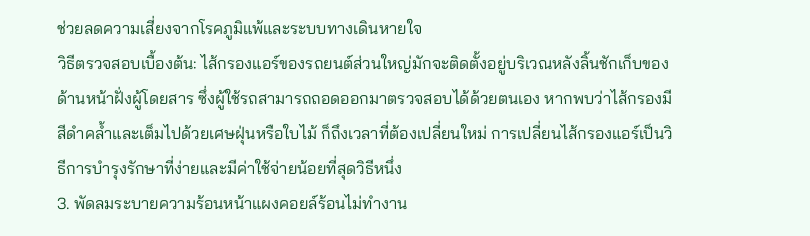ช่วยลดความเสี่ยงจากโรคภูมิแพ้และระบบทางเดินหายใจ
วิธีตรวจสอบเบื้องต้น: ไส้กรองแอร์ของรถยนต์ส่วนใหญ่มักจะติดตั้งอยู่บริเวณหลังลิ้นชักเก็บของด้านหน้าฝั่งผู้โดยสาร ซึ่งผู้ใช้รถสามารถถอดออกมาตรวจสอบได้ด้วยตนเอง หากพบว่าไส้กรองมีสีดำคล้ำและเต็มไปด้วยเศษฝุ่นหรือใบไม้ ก็ถึงเวลาที่ต้องเปลี่ยนใหม่ การเปลี่ยนไส้กรองแอร์เป็นวิธีการบำรุงรักษาที่ง่ายและมีค่าใช้จ่ายน้อยที่สุดวิธีหนึ่ง
3. พัดลมระบายความร้อนหน้าแผงคอยล์ร้อนไม่ทำงาน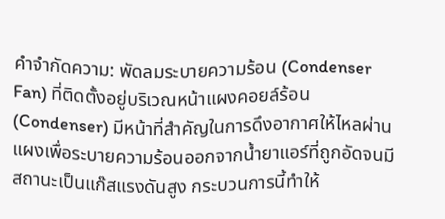คำจำกัดความ: พัดลมระบายความร้อน (Condenser Fan) ที่ติดตั้งอยู่บริเวณหน้าแผงคอยล์ร้อน (Condenser) มีหน้าที่สำคัญในการดึงอากาศให้ไหลผ่านแผงเพื่อระบายความร้อนออกจากน้ำยาแอร์ที่ถูกอัดจนมีสถานะเป็นแก๊สแรงดันสูง กระบวนการนี้ทำให้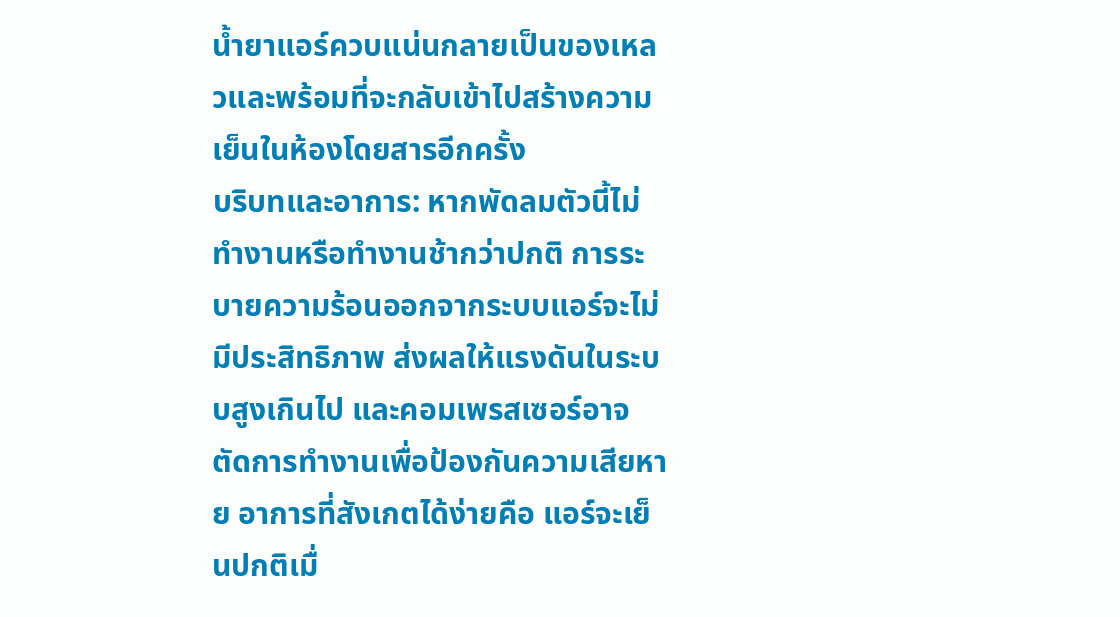น้ำยาแอร์ควบแน่นกลายเป็นของเหลวและพร้อมที่จะกลับเข้าไปสร้างความเย็นในห้องโดยสารอีกครั้ง
บริบทและอาการ: หากพัดลมตัวนี้ไม่ทำงานหรือทำงานช้ากว่าปกติ การระบายความร้อนออกจากระบบแอร์จะไม่มีประสิทธิภาพ ส่งผลให้แรงดันในระบบสูงเกินไป และคอมเพรสเซอร์อาจตัดการทำงานเพื่อป้องกันความเสียหาย อาการที่สังเกตได้ง่ายคือ แอร์จะเย็นปกติเมื่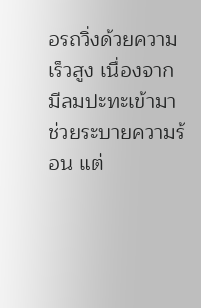อรถวิ่งด้วยความเร็วสูง เนื่องจากมีลมปะทะเข้ามาช่วยระบายความร้อน แต่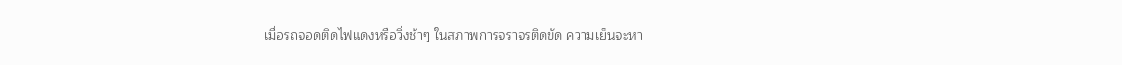เมื่อรถจอดติดไฟแดงหรือวิ่งช้าๆ ในสภาพการจราจรติดขัด ความเย็นจะหา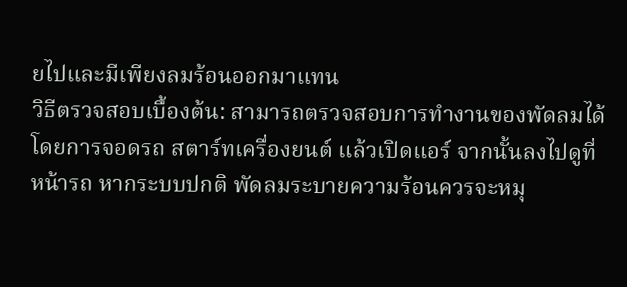ยไปและมีเพียงลมร้อนออกมาแทน
วิธีตรวจสอบเบื้องต้น: สามารถตรวจสอบการทำงานของพัดลมได้โดยการจอดรถ สตาร์ทเครื่องยนต์ แล้วเปิดแอร์ จากนั้นลงไปดูที่หน้ารถ หากระบบปกติ พัดลมระบายความร้อนควรจะหมุ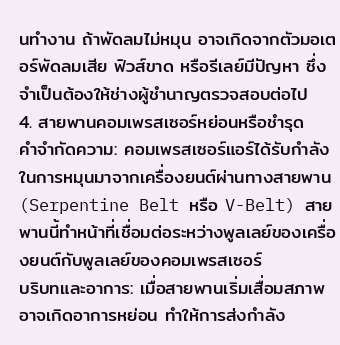นทำงาน ถ้าพัดลมไม่หมุน อาจเกิดจากตัวมอเตอร์พัดลมเสีย ฟิวส์ขาด หรือรีเลย์มีปัญหา ซึ่งจำเป็นต้องให้ช่างผู้ชำนาญตรวจสอบต่อไป
4. สายพานคอมเพรสเซอร์หย่อนหรือชำรุด
คำจำกัดความ: คอมเพรสเซอร์แอร์ได้รับกำลังในการหมุนมาจากเครื่องยนต์ผ่านทางสายพาน (Serpentine Belt หรือ V-Belt) สายพานนี้ทำหน้าที่เชื่อมต่อระหว่างพูลเลย์ของเครื่องยนต์กับพูลเลย์ของคอมเพรสเซอร์
บริบทและอาการ: เมื่อสายพานเริ่มเสื่อมสภาพ อาจเกิดอาการหย่อน ทำให้การส่งกำลัง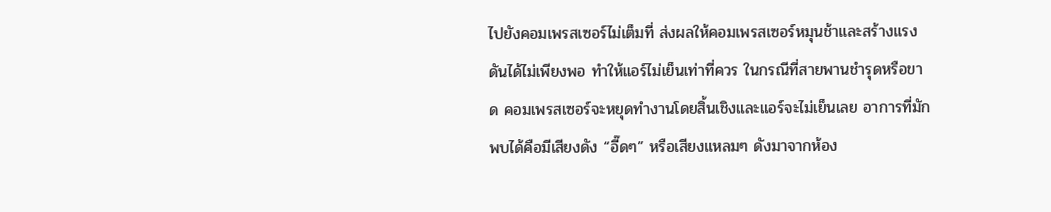ไปยังคอมเพรสเซอร์ไม่เต็มที่ ส่งผลให้คอมเพรสเซอร์หมุนช้าและสร้างแรงดันได้ไม่เพียงพอ ทำให้แอร์ไม่เย็นเท่าที่ควร ในกรณีที่สายพานชำรุดหรือขาด คอมเพรสเซอร์จะหยุดทำงานโดยสิ้นเชิงและแอร์จะไม่เย็นเลย อาการที่มักพบได้คือมีเสียงดัง “อี๊ดๆ” หรือเสียงแหลมๆ ดังมาจากห้อง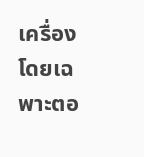เครื่อง โดยเฉพาะตอ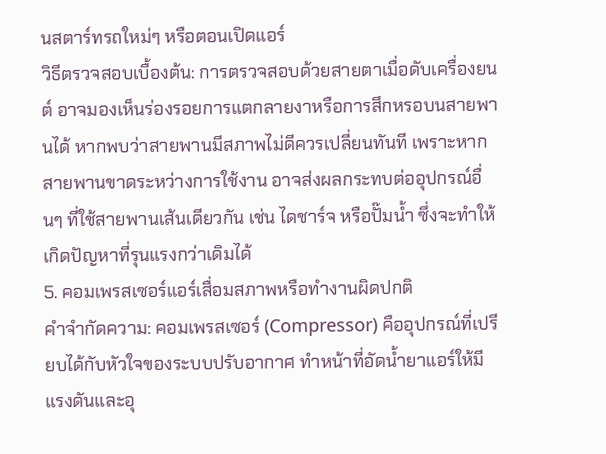นสตาร์ทรถใหม่ๆ หรือตอนเปิดแอร์
วิธีตรวจสอบเบื้องต้น: การตรวจสอบด้วยสายตาเมื่อดับเครื่องยนต์ อาจมองเห็นร่องรอยการแตกลายงาหรือการสึกหรอบนสายพานได้ หากพบว่าสายพานมีสภาพไม่ดีควรเปลี่ยนทันที เพราะหากสายพานขาดระหว่างการใช้งาน อาจส่งผลกระทบต่ออุปกรณ์อื่นๆ ที่ใช้สายพานเส้นเดียวกัน เช่น ไดชาร์จ หรือปั๊มน้ำ ซึ่งจะทำให้เกิดปัญหาที่รุนแรงกว่าเดิมได้
5. คอมเพรสเซอร์แอร์เสื่อมสภาพหรือทำงานผิดปกติ
คำจำกัดความ: คอมเพรสเซอร์ (Compressor) คืออุปกรณ์ที่เปรียบได้กับหัวใจของระบบปรับอากาศ ทำหน้าที่อัดน้ำยาแอร์ให้มีแรงดันและอุ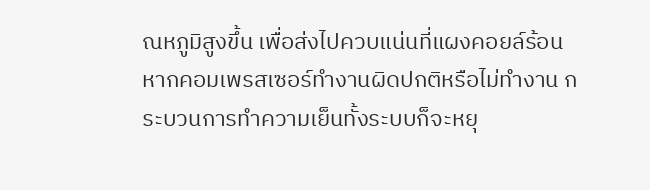ณหภูมิสูงขึ้น เพื่อส่งไปควบแน่นที่แผงคอยล์ร้อน หากคอมเพรสเซอร์ทำงานผิดปกติหรือไม่ทำงาน กระบวนการทำความเย็นทั้งระบบก็จะหยุ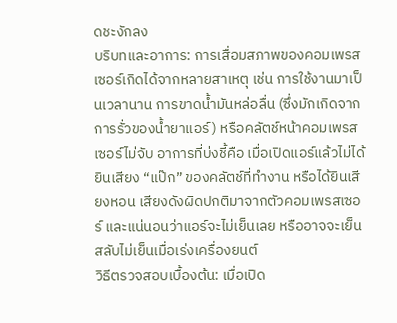ดชะงักลง
บริบทและอาการ: การเสื่อมสภาพของคอมเพรสเซอร์เกิดได้จากหลายสาเหตุ เช่น การใช้งานมาเป็นเวลานาน การขาดน้ำมันหล่อลื่น (ซึ่งมักเกิดจากการรั่วของน้ำยาแอร์) หรือคลัตช์หน้าคอมเพรสเซอร์ไม่จับ อาการที่บ่งชี้คือ เมื่อเปิดแอร์แล้วไม่ได้ยินเสียง “แป๊ก” ของคลัตช์ที่ทำงาน หรือได้ยินเสียงหอน เสียงดังผิดปกติมาจากตัวคอมเพรสเซอร์ และแน่นอนว่าแอร์จะไม่เย็นเลย หรืออาจจะเย็นสลับไม่เย็นเมื่อเร่งเครื่องยนต์
วิธีตรวจสอบเบื้องต้น: เมื่อเปิด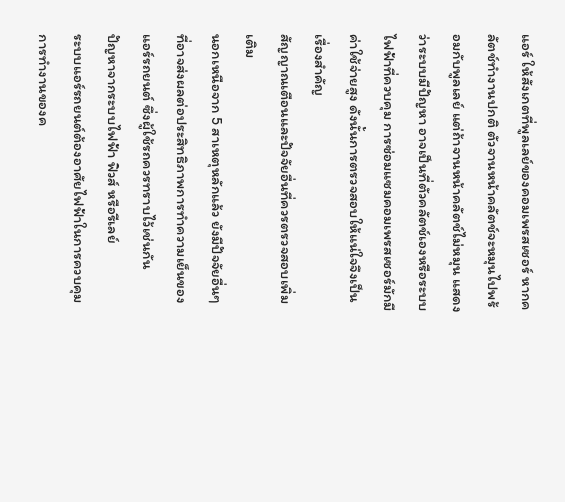แอร์ ให้สังเกตที่พูลเลย์ของคอมเพรสเซอร์ หากคลัตช์ทำงานปกติ ตัวจานหน้าคลัตช์จะหมุนไปพร้อมกับพูลเลย์ แต่ถ้าจานหน้าคลัตช์ไม่หมุน แสดงว่าระบบมีปัญหา อาจเป็นที่ตัวคลัตช์เองหรือระบบไฟฟ้าที่ควบคุม การซ่อมแซมคอมเพรสเซอร์มักมีค่าใช้จ่ายสูง ดังนั้นการตรวจสอบให้แน่ใจจึงเป็นเรื่องสำคัญ
สัญญาณเตือนและปัจจัยอื่นที่ควรตรวจสอบเพิ่มเติม
นอกเหนือจาก 5 สาเหตุหลักแล้ว ยังมีปัจจัยอื่นๆ ที่อาจส่งผลต่อประสิทธิภาพการทำความเย็นของแอร์รถยนต์ ซึ่งผู้ใช้รถควรทราบไว้เช่นกัน
ปัญหาจากระบบไฟฟ้า ฟิวส์ หรือรีเลย์
ระบบแอร์รถยนต์ต้องอาศัยไฟฟ้าในการควบคุมการทำงานของค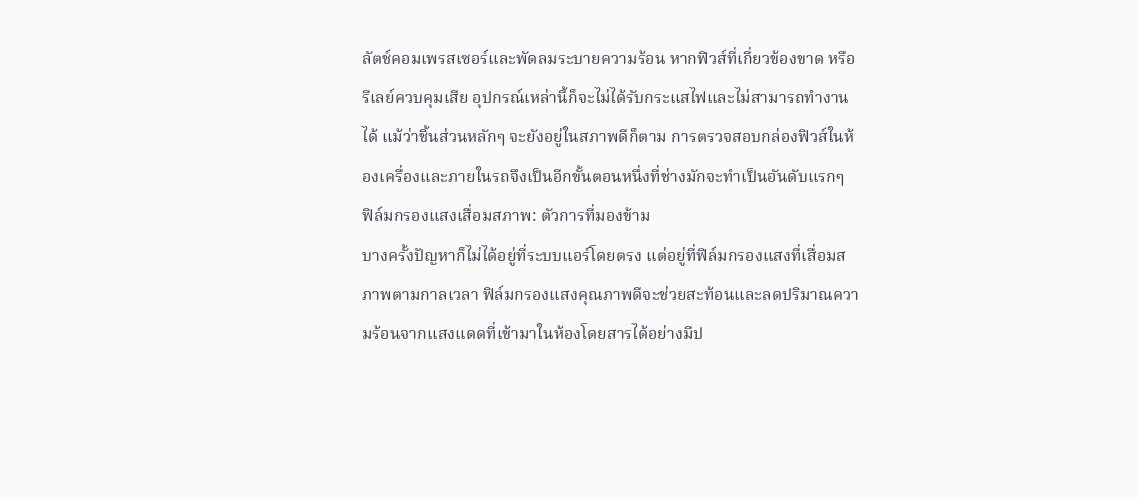ลัตช์คอมเพรสเซอร์และพัดลมระบายความร้อน หากฟิวส์ที่เกี่ยวข้องขาด หรือรีเลย์ควบคุมเสีย อุปกรณ์เหล่านี้ก็จะไม่ได้รับกระแสไฟและไม่สามารถทำงานได้ แม้ว่าชิ้นส่วนหลักๆ จะยังอยู่ในสภาพดีก็ตาม การตรวจสอบกล่องฟิวส์ในห้องเครื่องและภายในรถจึงเป็นอีกขั้นตอนหนึ่งที่ช่างมักจะทำเป็นอันดับแรกๆ
ฟิล์มกรองแสงเสื่อมสภาพ: ตัวการที่มองข้าม
บางครั้งปัญหาก็ไม่ได้อยู่ที่ระบบแอร์โดยตรง แต่อยู่ที่ฟิล์มกรองแสงที่เสื่อมสภาพตามกาลเวลา ฟิล์มกรองแสงคุณภาพดีจะช่วยสะท้อนและลดปริมาณความร้อนจากแสงแดดที่เข้ามาในห้องโดยสารได้อย่างมีป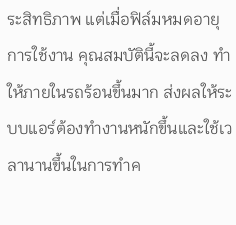ระสิทธิภาพ แต่เมื่อฟิล์มหมดอายุการใช้งาน คุณสมบัตินี้จะลดลง ทำให้ภายในรถร้อนขึ้นมาก ส่งผลให้ระบบแอร์ต้องทำงานหนักขึ้นและใช้เวลานานขึ้นในการทำค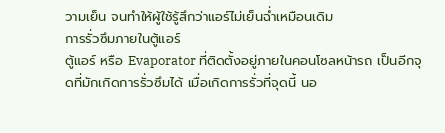วามเย็น จนทำให้ผู้ใช้รู้สึกว่าแอร์ไม่เย็นฉ่ำเหมือนเดิม
การรั่วซึมภายในตู้แอร์
ตู้แอร์ หรือ Evaporator ที่ติดตั้งอยู่ภายในคอนโซลหน้ารถ เป็นอีกจุดที่มักเกิดการรั่วซึมได้ เมื่อเกิดการรั่วที่จุดนี้ นอ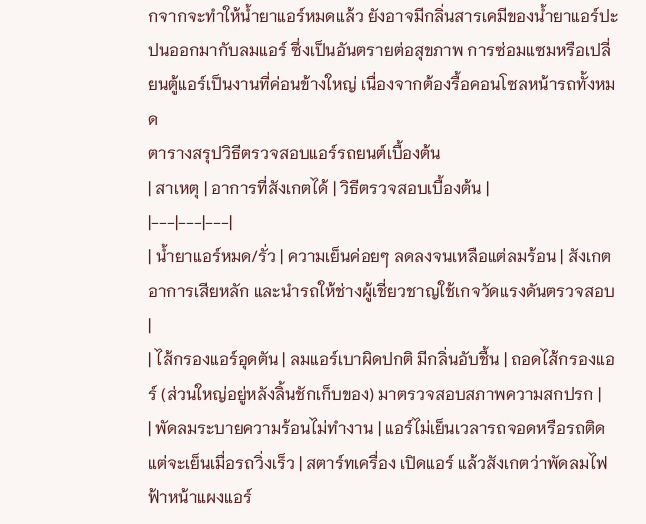กจากจะทำให้น้ำยาแอร์หมดแล้ว ยังอาจมีกลิ่นสารเคมีของน้ำยาแอร์ปะปนออกมากับลมแอร์ ซึ่งเป็นอันตรายต่อสุขภาพ การซ่อมแซมหรือเปลี่ยนตู้แอร์เป็นงานที่ค่อนข้างใหญ่ เนื่องจากต้องรื้อคอนโซลหน้ารถทั้งหมด
ตารางสรุปวิธีตรวจสอบแอร์รถยนต์เบื้องต้น
| สาเหตุ | อาการที่สังเกตได้ | วิธีตรวจสอบเบื้องต้น |
|---|---|---|
| น้ำยาแอร์หมด/รั่ว | ความเย็นค่อยๆ ลดลงจนเหลือแต่ลมร้อน | สังเกตอาการเสียหลัก และนำรถให้ช่างผู้เชี่ยวชาญใช้เกจวัดแรงดันตรวจสอบ |
| ไส้กรองแอร์อุดตัน | ลมแอร์เบาผิดปกติ มีกลิ่นอับชื้น | ถอดไส้กรองแอร์ (ส่วนใหญ่อยู่หลังลิ้นชักเก็บของ) มาตรวจสอบสภาพความสกปรก |
| พัดลมระบายความร้อนไม่ทำงาน | แอร์ไม่เย็นเวลารถจอดหรือรถติด แต่จะเย็นเมื่อรถวิ่งเร็ว | สตาร์ทเครื่อง เปิดแอร์ แล้วสังเกตว่าพัดลมไฟฟ้าหน้าแผงแอร์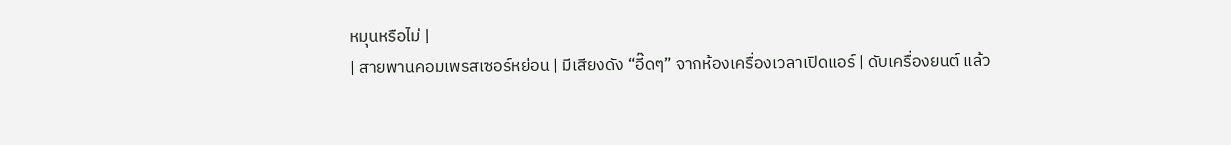หมุนหรือไม่ |
| สายพานคอมเพรสเซอร์หย่อน | มีเสียงดัง “อี๊ดๆ” จากห้องเครื่องเวลาเปิดแอร์ | ดับเครื่องยนต์ แล้ว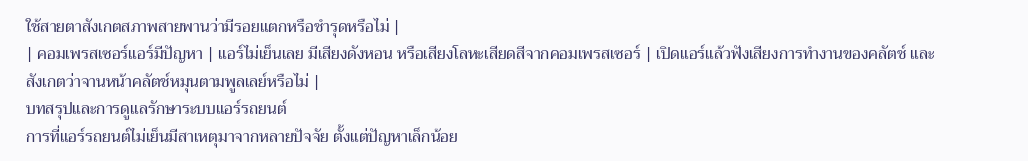ใช้สายตาสังเกตสภาพสายพานว่ามีรอยแตกหรือชำรุดหรือไม่ |
| คอมเพรสเซอร์แอร์มีปัญหา | แอร์ไม่เย็นเลย มีเสียงดังหอน หรือเสียงโลหะเสียดสีจากคอมเพรสเซอร์ | เปิดแอร์แล้วฟังเสียงการทำงานของคลัตช์ และสังเกตว่าจานหน้าคลัตช์หมุนตามพูลเลย์หรือไม่ |
บทสรุปและการดูแลรักษาระบบแอร์รถยนต์
การที่แอร์รถยนต์ไม่เย็นมีสาเหตุมาจากหลายปัจจัย ตั้งแต่ปัญหาเล็กน้อย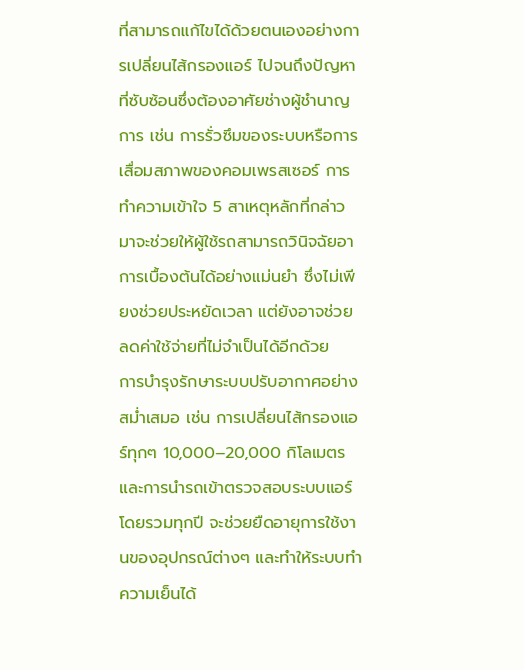ที่สามารถแก้ไขได้ด้วยตนเองอย่างการเปลี่ยนไส้กรองแอร์ ไปจนถึงปัญหาที่ซับซ้อนซึ่งต้องอาศัยช่างผู้ชำนาญการ เช่น การรั่วซึมของระบบหรือการเสื่อมสภาพของคอมเพรสเซอร์ การทำความเข้าใจ 5 สาเหตุหลักที่กล่าวมาจะช่วยให้ผู้ใช้รถสามารถวินิจฉัยอาการเบื้องต้นได้อย่างแม่นยำ ซึ่งไม่เพียงช่วยประหยัดเวลา แต่ยังอาจช่วยลดค่าใช้จ่ายที่ไม่จำเป็นได้อีกด้วย
การบำรุงรักษาระบบปรับอากาศอย่างสม่ำเสมอ เช่น การเปลี่ยนไส้กรองแอร์ทุกๆ 10,000–20,000 กิโลเมตร และการนำรถเข้าตรวจสอบระบบแอร์โดยรวมทุกปี จะช่วยยืดอายุการใช้งานของอุปกรณ์ต่างๆ และทำให้ระบบทำความเย็นได้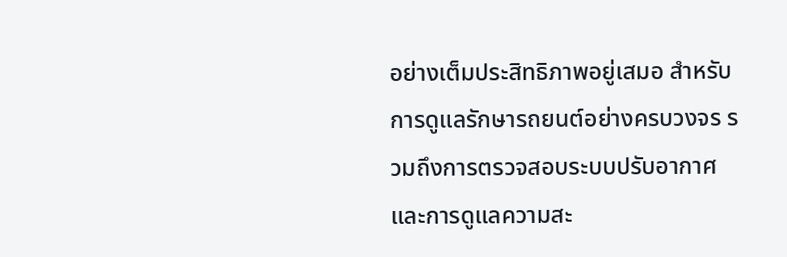อย่างเต็มประสิทธิภาพอยู่เสมอ สำหรับการดูแลรักษารถยนต์อย่างครบวงจร รวมถึงการตรวจสอบระบบปรับอากาศและการดูแลความสะ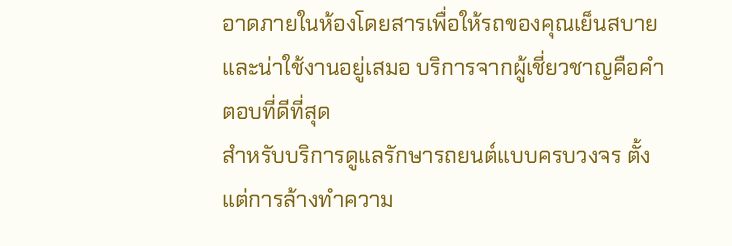อาดภายในห้องโดยสารเพื่อให้รถของคุณเย็นสบายและน่าใช้งานอยู่เสมอ บริการจากผู้เชี่ยวชาญคือคำตอบที่ดีที่สุด
สำหรับบริการดูแลรักษารถยนต์แบบครบวงจร ตั้งแต่การล้างทำความ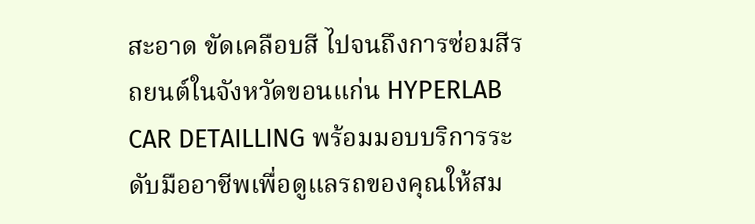สะอาด ขัดเคลือบสี ไปจนถึงการซ่อมสีรถยนต์ในจังหวัดขอนแก่น HYPERLAB CAR DETAILLING พร้อมมอบบริการระดับมืออาชีพเพื่อดูแลรถของคุณให้สม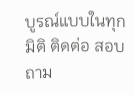บูรณ์แบบในทุกมิติ ติดต่อ สอบถาม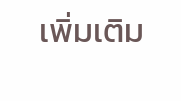เพิ่มเติม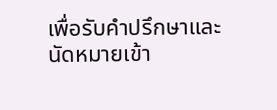เพื่อรับคำปรึกษาและนัดหมายเข้า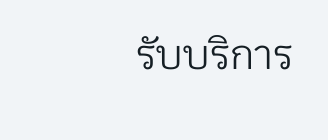รับบริการ